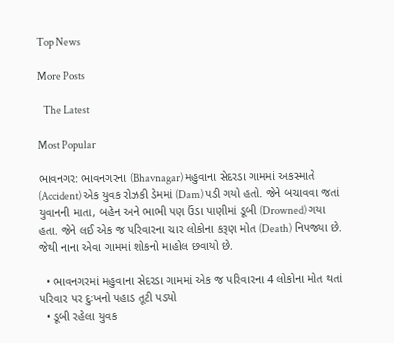Top News

More Posts

   The Latest

Most Popular

ભાવનગર: ભાવનગરના (Bhavnagar) મહુવાના સેદરડા ગામમાં અકસ્માતે (Accident) એક યુવક રોઝકી ડેમમાં (Dam) પડી ગયો હતો. જેને બચાવવા જતાં યુવાનની માતા, બહેન અને ભાભી પણ ઉંડા પાણીમાં ડૂબી (Drowned) ગયા હતા. જેને લઈ એક જ પરિવારના ચાર લોકોના કરૂણ મોત (Death) નિપજ્યા છે. જેથી નાના એવા ગામમાં શોકનો માહોલ છવાયો છે.

  • ભાવનગરમાં મહુવાના સેદરડા ગામમાં એક જ પરિવારના 4 લોકોના મોત થતાં પરિવાર પર દુઃખનો પહાડ તૂટી પડ્યો
  • ડૂબી રહેલા યુવક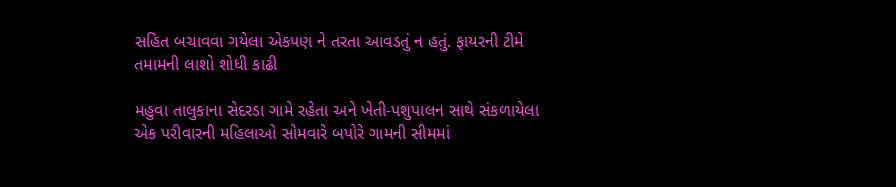સહિત બચાવવા ગયેલા એકપણ ને તરતા આવડતું ન હતું. ફાયરની ટીમે તમામની લાશો શોધી કાઢી

મહુવા તાલુકાના સેદરડા ગામે રહેતા અને ખેતી-પશુપાલન સાથે સંકળાયેલા એક પરીવારની મહિલાઓ સોમવારે બપોરે ગામની સીમમાં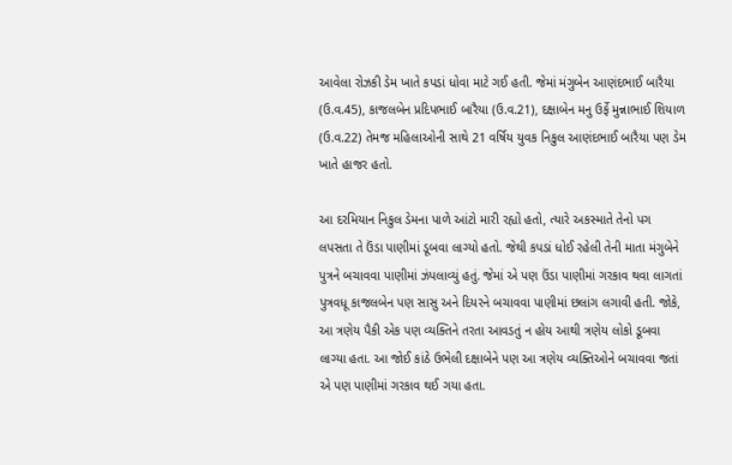આવેલા રોઝકી ડેમ ખાતે કપડાં ધોવા માટે ગઈ હતી. જેમાં મંગુબેન આણંદભાઈ બારૈયા (ઉ.વ.45), કાજલબેન પ્રદિપભાઈ બારૈયા (ઉ.વ.21), દક્ષાબેન મનુ ઉર્ફે મુન્નાભાઈ શિયાળ (ઉ.વ.22) તેમજ મહિલાઓની સાથે 21 વર્ષિય યુવક નિકુલ આણંદભાઈ બારૈયા પણ ડેમ ખાતે હાજર હતો.

આ દરમિયાન નિકુલ ડેમના પાળે આંટો મારી રહ્યો હતો, ત્યારે અકસ્માતે તેનો પગ લપસતા તે ઉંડા પાણીમાં ડૂબવા લાગ્યો હતો. જેથી કપડાં ધોઈ રહેલી તેની માતા મંગુબેને પુત્રને બચાવવા પાણીમાં ઝંપલાવ્યું હતું. જેમાં એ પણ ઉંડા પાણીમાં ગરકાવ થવા લાગતાં પુત્રવધૂ કાજલબેન પણ સાસુ અને દિયરને બચાવવા પાણીમાં છલાંગ લગાવી હતી. જોકે, આ ત્રણેય પૈકી એક પણ વ્યક્તિને તરતા આવડતું ન હોય આથી ત્રણેય લોકો ડૂબવા લાગ્યા હતા. આ જોઈ કાંઠે ઉભેલી દક્ષાબેને પણ આ ત્રણેય વ્યક્તિઓને બચાવવા જતાં એ પણ પાણીમાં ગરકાવ થઈ ગયા હતા.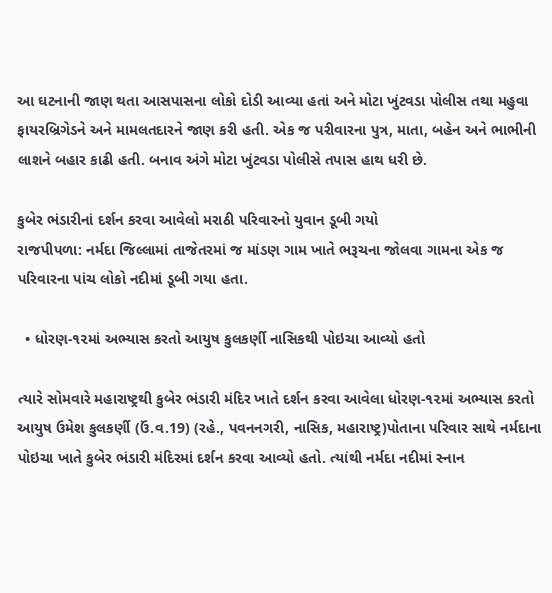આ ઘટનાની જાણ થતા આસપાસના લોકો દોડી આવ્યા હતાં અને મોટા ખુંટવડા પોલીસ તથા મહુવા ફાયરબ્રિગેડને અને મામલતદારને જાણ કરી હતી. એક જ પરીવારના પુત્ર, માતા, બહેન અને ભાભીની લાશને બહાર કાઢી હતી. બનાવ અંગે મોટા ખુંટવડા પોલીસે તપાસ હાથ ધરી છે.

કુબેર ભંડારીનાં દર્શન કરવા આવેલો મરાઠી પરિવારનો યુવાન ડૂબી ગયો
રાજપીપળા: નર્મદા જિલ્લામાં તાજેતરમાં જ માંડણ ગામ ખાતે ભરૂચના જોલવા ગામના એક જ પરિવારના પાંચ લોકો નદીમાં ડૂબી ગયા હતા.

  • ધોરણ-૧૨માં અભ્યાસ કરતો આયુષ કુલકર્ણી નાસિકથી પોઇચા આવ્યો હતો

ત્યારે સોમવારે મહારાષ્ટ્રથી કુબેર ભંડારી મંદિર ખાતે દર્શન કરવા આવેલા ધોરણ-૧૨માં અભ્યાસ કરતો આયુષ ઉમેશ કુલકર્ણી (ઉં.વ.19) (રહે., પવનનગરી, નાસિક, મહારાષ્ટ્ર)પોતાના પરિવાર સાથે નર્મદાના પોઇચા ખાતે કુબેર ભંડારી મંદિરમાં દર્શન કરવા આવ્યો હતો. ત્યાંથી નર્મદા નદીમાં સ્નાન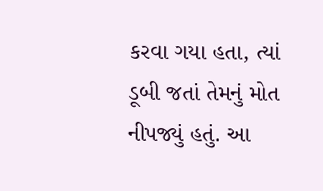કરવા ગયા હતા, ત્યાં ડૂબી જતાં તેમનું મોત નીપજ્યું હતું. આ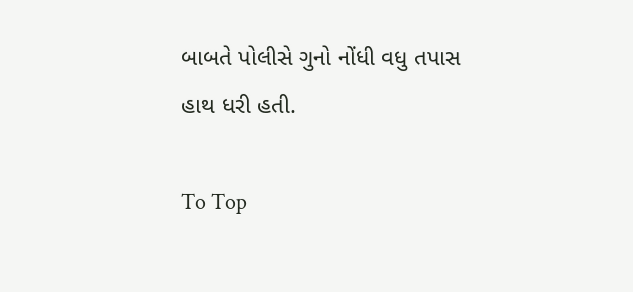બાબતે પોલીસે ગુનો નોંધી વધુ તપાસ હાથ ધરી હતી.

To Top